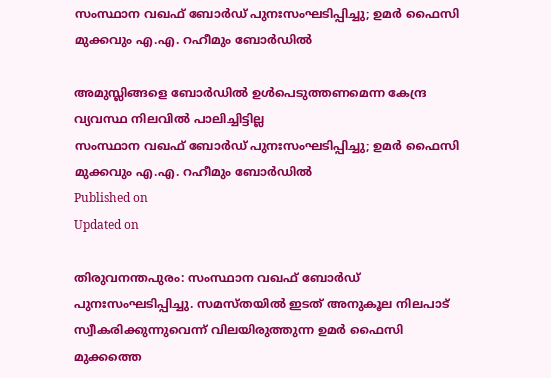സംസ്ഥാന വഖഫ് ബോര്‍ഡ് പുനഃസംഘടിപ്പിച്ചു; ഉമര്‍ ഫൈസി മുക്കവും എ.എ. റഹീമും ബോര്‍ഡില്‍

അമുസ്ലിങ്ങളെ ബോര്‍ഡില്‍ ഉള്‍പെടുത്തണമെന്ന കേന്ദ്ര വ്യവസ്ഥ നിലവില്‍ പാലിച്ചിട്ടില്ല
സംസ്ഥാന വഖഫ് ബോര്‍ഡ് പുനഃസംഘടിപ്പിച്ചു; ഉമര്‍ ഫൈസി മുക്കവും എ.എ. റഹീമും ബോര്‍ഡില്‍
Published on
Updated on

തിരുവനന്തപുരം: സംസ്ഥാന വഖഫ് ബോര്‍ഡ് പുനഃസംഘടിപ്പിച്ചു. സമസ്തയില്‍ ഇടത് അനുകൂല നിലപാട് സ്വീകരിക്കുന്നുവെന്ന് വിലയിരുത്തുന്ന ഉമര്‍ ഫൈസി മുക്കത്തെ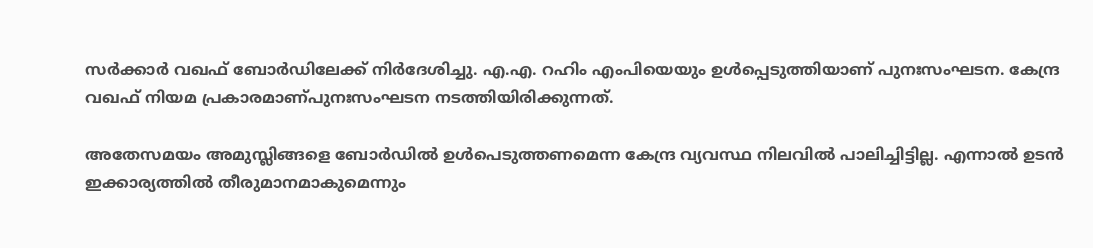സര്‍ക്കാര്‍ വഖഫ് ബോര്‍ഡിലേക്ക് നിര്‍ദേശിച്ചു. എ.എ. റഹിം എംപിയെയും ഉള്‍പ്പെടുത്തിയാണ് പുനഃസംഘടന. കേന്ദ്ര വഖഫ് നിയമ പ്രകാരമാണ്പുനഃസംഘടന നടത്തിയിരിക്കുന്നത്.

അതേസമയം അമുസ്ലിങ്ങളെ ബോര്‍ഡില്‍ ഉള്‍പെടുത്തണമെന്ന കേന്ദ്ര വ്യവസ്ഥ നിലവില്‍ പാലിച്ചിട്ടില്ല. എന്നാല്‍ ഉടന്‍ ഇക്കാര്യത്തില്‍ തീരുമാനമാകുമെന്നും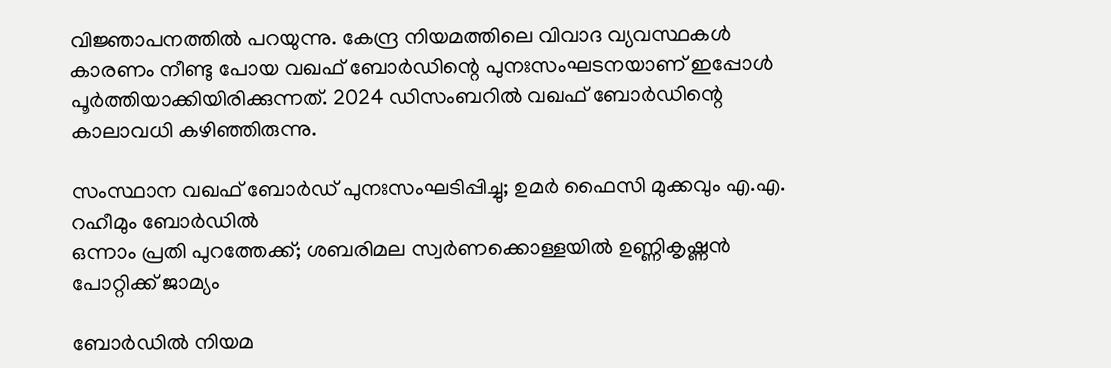വിജ്ഞാപനത്തില്‍ പറയുന്നു. കേന്ദ്ര നിയമത്തിലെ വിവാദ വ്യവസ്ഥകള്‍ കാരണം നീണ്ടു പോയ വഖഫ് ബോര്‍ഡിന്റെ പുനഃസംഘടനയാണ് ഇപ്പോള്‍ പൂര്‍ത്തിയാക്കിയിരിക്കുന്നത്. 2024 ഡിസംബറില്‍ വഖഫ് ബോര്‍ഡിന്റെ കാലാവധി കഴിഞ്ഞിരുന്നു.

സംസ്ഥാന വഖഫ് ബോര്‍ഡ് പുനഃസംഘടിപ്പിച്ചു; ഉമര്‍ ഫൈസി മുക്കവും എ.എ. റഹീമും ബോര്‍ഡില്‍
ഒന്നാം പ്രതി പുറത്തേക്ക്; ശബരിമല സ്വർണക്കൊള്ളയിൽ ഉണ്ണികൃഷ്ണൻ പോറ്റിക്ക് ജാമ്യം

ബോര്‍ഡില്‍ നിയമ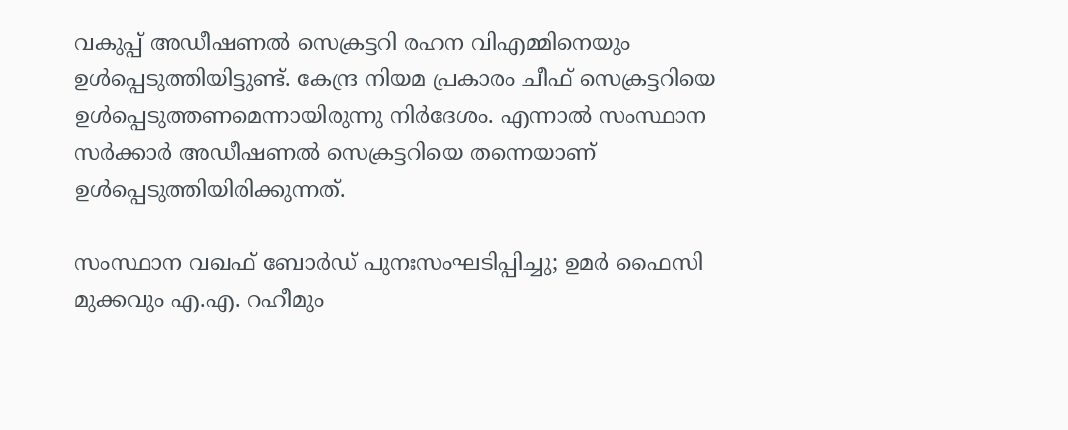വകുപ്പ് അഡീഷണല്‍ സെക്രട്ടറി രഹന വിഎമ്മിനെയും ഉള്‍പ്പെടുത്തിയിട്ടുണ്ട്. കേന്ദ്ര നിയമ പ്രകാരം ചീഫ് സെക്രട്ടറിയെ ഉള്‍പ്പെടുത്തണമെന്നായിരുന്നു നിര്‍ദേശം. എന്നാല്‍ സംസ്ഥാന സര്‍ക്കാര്‍ അഡീഷണല്‍ സെക്രട്ടറിയെ തന്നെയാണ് ഉള്‍പ്പെടുത്തിയിരിക്കുന്നത്.

സംസ്ഥാന വഖഫ് ബോര്‍ഡ് പുനഃസംഘടിപ്പിച്ചു; ഉമര്‍ ഫൈസി മുക്കവും എ.എ. റഹീമും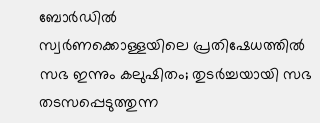ബോര്‍ഡില്‍
സ്വർണക്കൊള്ളയിലെ പ്രതിഷേധത്തിൽ സഭ ഇന്നും കലുഷിതം; തുടർച്ചയായി സഭ തടസപ്പെടുത്തുന്ന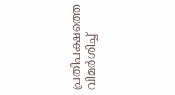പ്രതിപക്ഷത്തെ വിമർശിച്ച്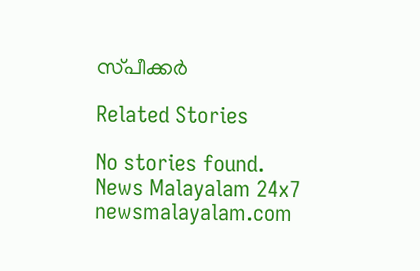സ്‌പീക്കർ

Related Stories

No stories found.
News Malayalam 24x7
newsmalayalam.com